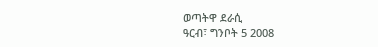ወጣትዋ ደራሲ
ዓርብ፣ ግንቦት 5 2008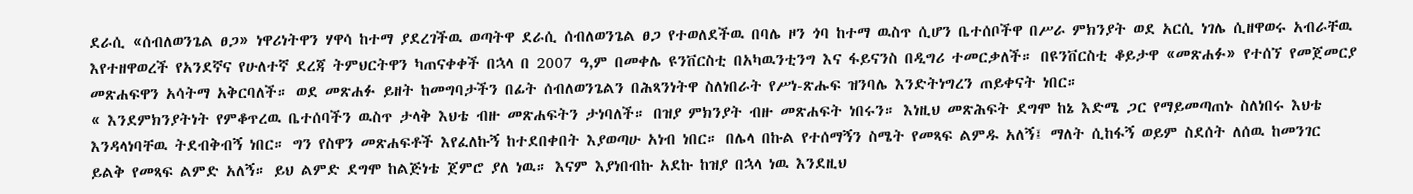ደራሲ «ሰብለወንጌል ፀጋ» ነዋሪነትዋን ሃዋሳ ከተማ ያደረገችዉ ወጣትዋ ደራሲ ሰብለወንጌል ፀጋ የተወለደችዉ በባሌ ዞን ጎባ ከተማ ዉስጥ ሲሆን ቤተሰቦችዋ በሥራ ምክንያት ወደ አርሲ ነገሌ ሲዘዋወሩ አብራቸዉ እየተዘዋወረች የአንደኛና የሁለተኛ ደረጃ ትምህርትዋን ካጠናቀቀች በኋላ በ 2007 ዓ,ም በመቀሌ ዩንቨርስቲ በአካዉንቲንግ እና ፋይናንስ በዲግሪ ተመርቃለች። በዩንቨርስቲ ቆይታዋ «መጽሐፉ» የተሰኘ የመጀመርያ መጽሐፍዋን አሳትማ አቅርባለች። ወደ መጽሐፉ ይዘት ከመግባታችን በፊት ሰብለወንጌልን በሕጻንነትዋ ስለነበራት የሥነ-ጽሑፍ ዝንባሌ እንድትነግረን ጠይቀናት ነበር።
« እንደምክንያትነት የምቆጥረዉ ቤተሰባችን ዉስጥ ታላቅ እህቴ ብዙ መጽሐፍትን ታነባለች። በዝያ ምክንያት ብዙ መጽሐፍት ነበሩን። እነዚህ መጽሕፍት ደግሞ ከኔ እድሜ ጋር የማይመጣጠኑ ስለነበሩ እህቴ እንዳላነባቸዉ ትደብቅብኝ ነበር። ግን የስዋን መጽሐፍቶች እየፈለኩኝ ከተደበቀበት እያወጣሁ አነብ ነበር። በሌላ በኩል የተሰማኝን ስሜት የመጻፍ ልምዱ አለኝ፤ ማለት ሲከፋኝ ወይም ስደሰት ለሰዉ ከመንገር ይልቅ የመጻፍ ልምድ አለኝ። ይህ ልምድ ደግሞ ከልጅነቴ ጀምሮ ያለ ነዉ። እናም እያነበብኩ አደኩ ከዝያ በኋላ ነዉ እንደዚህ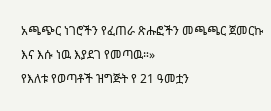አጫጭር ነገሮችን የፈጠራ ጽሑፎችን መጫጫር ጀመርኩ እና እሱ ነዉ እያደገ የመጣዉ።»
የእለቱ የወጣቶች ዝግጅት የ 21 ዓመቷን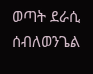ወጣት ደራሲ ሰብለወንጌል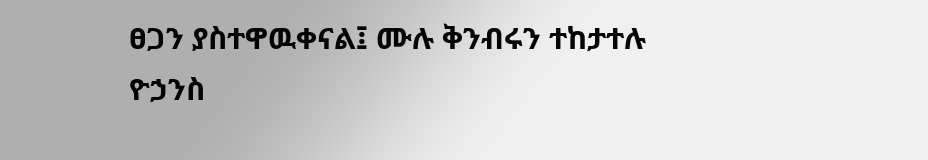ፀጋን ያስተዋዉቀናል፤ ሙሉ ቅንብሩን ተከታተሉ
ዮኃንስ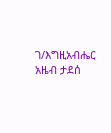ገ/እግዚአብሔር
አዜብ ታደሰ